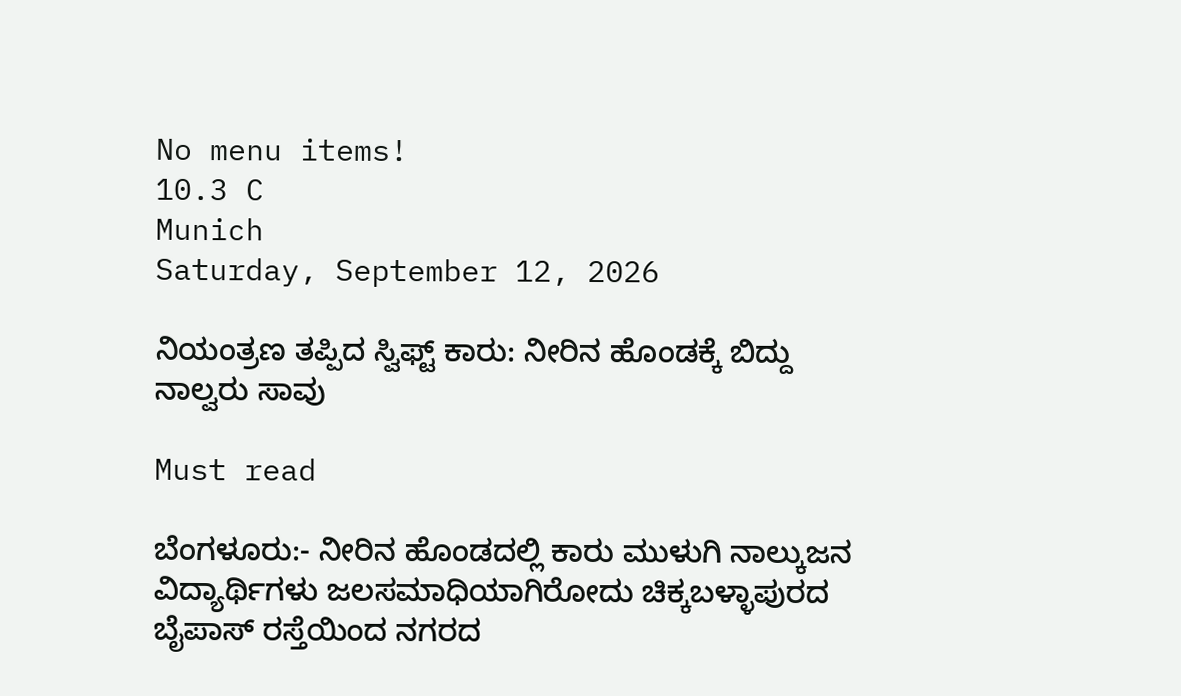No menu items!
10.3 C
Munich
Saturday, September 12, 2026

ನಿಯಂತ್ರಣ ತಪ್ಪಿದ ಸ್ವಿಫ್ಟ್ ಕಾರು: ನೀರಿನ ಹೊಂಡಕ್ಕೆ ಬಿದ್ದು ನಾಲ್ವರು ಸಾವು

Must read

ಬೆಂಗಳೂರು:- ನೀರಿನ ಹೊಂಡದಲ್ಲಿ ಕಾರು ಮುಳುಗಿ ನಾಲ್ಕುಜನ ವಿದ್ಯಾರ್ಥಿಗಳು ಜಲಸಮಾಧಿಯಾಗಿರೋದು ಚಿಕ್ಕಬಳ್ಳಾಪುರದ ಬೈಪಾಸ್ ರಸ್ತೆಯಿಂದ ನಗರದ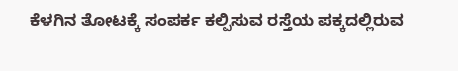ಕೆಳಗಿನ ತೋಟಕ್ಕೆ ಸಂಪರ್ಕ ಕಲ್ಪಿಸುವ ರಸ್ತೆಯ ಪಕ್ಕದಲ್ಲಿರುವ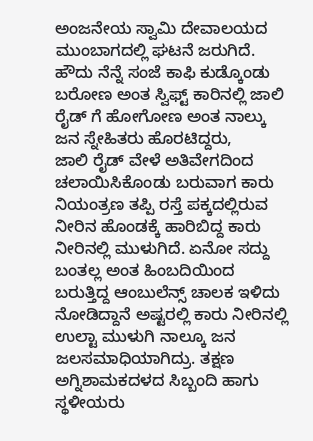ಅಂಜನೇಯ ಸ್ವಾಮಿ ದೇವಾಲಯದ ಮುಂಬಾಗದಲ್ಲಿ ಘಟನೆ ಜರುಗಿದೆ. ಹೌದು ನೆನ್ನೆ ಸಂಜೆ ಕಾಫಿ ಕುಡ್ಕೊಂಡು ಬರೋಣ ಅಂತ ಸ್ವಿಫ್ಟ್ ಕಾರಿನಲ್ಲಿ ಜಾಲಿ ರೈಡ್ ಗೆ ಹೋಗೋಣ ಅಂತ ನಾಲ್ಕು ಜನ ಸ್ನೇಹಿತರು ಹೊರಟಿದ್ದರು,
ಜಾಲಿ ರೈಡ್ ವೇಳೆ ಅತಿವೇಗದಿಂದ ಚಲಾಯಿಸಿಕೊಂಡು ಬರುವಾಗ ಕಾರು ನಿಯಂತ್ರಣ ತಪ್ಪಿ ರಸ್ತೆ ಪಕ್ಕದಲ್ಲಿರುವ ನೀರಿನ ಹೊಂಡಕ್ಕೆ ಹಾರಿಬಿದ್ದ ಕಾರು ನೀರಿನಲ್ಲಿ ಮುಳುಗಿದೆ. ಏನೋ ಸದ್ದು ಬಂತಲ್ಲ ಅಂತ ಹಿಂಬದಿಯಿಂದ ಬರುತ್ತಿದ್ದ ಆಂಬುಲೆನ್ಸ್ ಚಾಲಕ ಇಳಿದು ನೋಡಿದ್ದಾನೆ ಅಷ್ಟರಲ್ಲಿ ಕಾರು ನೀರಿನಲ್ಲಿ ಉಲ್ಟಾ ಮುಳುಗಿ ನಾಲ್ಕೂ ಜನ ಜಲಸಮಾಧಿಯಾಗಿದ್ರು. ತಕ್ಷಣ ಅಗ್ನಿಶಾಮಕದಳದ ಸಿಬ್ಬಂದಿ ಹಾಗು ಸ್ಥಳೀಯರು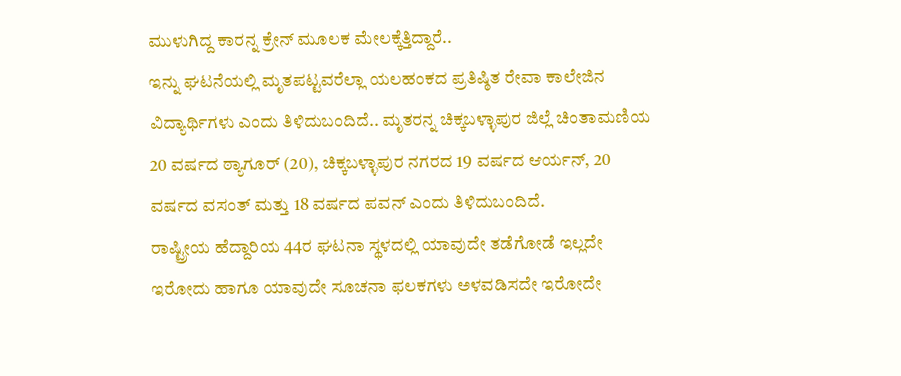ಮುಳುಗಿದ್ದ ಕಾರನ್ನ ಕ್ರೇನ್ ಮೂಲಕ ಮೇಲಕ್ಕೆತ್ತಿದ್ದಾರೆ..
ಇನ್ನು ಘಟನೆಯಲ್ಲಿ ಮೃತಪಟ್ಟವರೆಲ್ಲಾ ಯಲಹಂಕದ ಪ್ರತಿಷ್ಠಿತ ರೇವಾ ಕಾಲೇಜಿನ ವಿದ್ಯಾರ್ಥಿಗಳು ಎಂದು ತಿಳಿದುಬಂದಿದೆ.. ಮೃತರನ್ನ ಚಿಕ್ಕಬಳ್ಳಾಪುರ ಜಿಲ್ಲೆ ಚಿಂತಾಮಣಿಯ 20 ವರ್ಷದ ಠ್ಯಾಗೂರ್ (20), ಚಿಕ್ಕಬಳ್ಳಾಪುರ ನಗರದ 19 ವರ್ಷದ ಆರ್ಯನ್, 20 ವರ್ಷದ ವಸಂತ್ ಮತ್ತು 18 ವರ್ಷದ ಪವನ್ ಎಂದು ತಿಳಿದುಬಂದಿದೆ.
ರಾಷ್ಟ್ರೀಯ ಹೆದ್ದಾರಿಯ 44ರ ಘಟನಾ ಸ್ಥಳದಲ್ಲಿ ಯಾವುದೇ ತಡೆಗೋಡೆ ಇಲ್ಲದೇ ಇರೋದು ಹಾಗೂ ಯಾವುದೇ ಸೂಚನಾ ಫಲಕಗಳು ಅಳವಡಿಸದೇ ಇರೋದೇ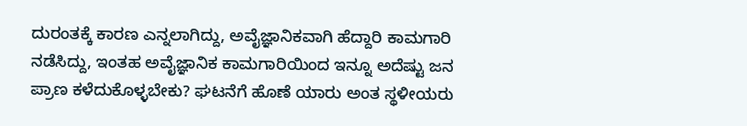ದುರಂತಕ್ಕೆ ಕಾರಣ ಎನ್ನಲಾಗಿದ್ದು, ಅವೈಜ್ಞಾನಿಕವಾಗಿ ಹೆದ್ದಾರಿ ಕಾಮಗಾರಿ ನಡೆಸಿದ್ದು, ಇಂತಹ ಅವೈಜ್ಞಾನಿಕ ಕಾಮಗಾರಿಯಿಂದ ಇನ್ನೂ ಅದೆಷ್ಟು ಜನ ಪ್ರಾಣ ಕಳೆದುಕೊಳ್ಳಬೇಕು? ಘಟನೆಗೆ ಹೊಣೆ ಯಾರು ಅಂತ ಸ್ಥಳೀಯರು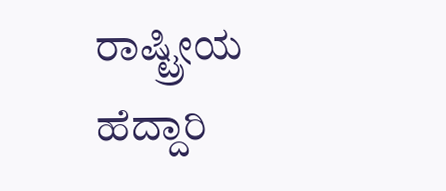ರಾಷ್ಟ್ರೀಯ ಹೆದ್ದಾರಿ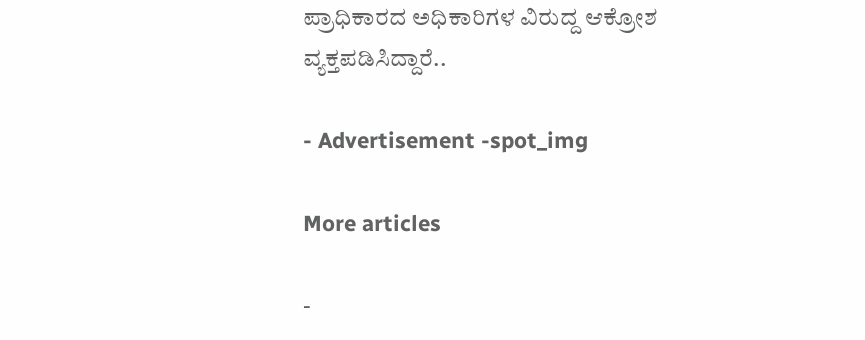ಪ್ರಾಧಿಕಾರದ ಅಧಿಕಾರಿಗಳ ವಿರುದ್ದ ಆಕ್ರೋಶ ವ್ಯಕ್ತಪಡಿಸಿದ್ದಾರೆ..

- Advertisement -spot_img

More articles

-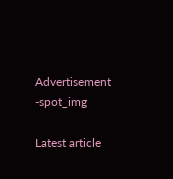Advertisement -spot_img

Latest article